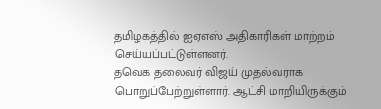தமிழகத்தில் ஐஏஎஸ் அதிகாரிகள் மாற்றம் செய்யப்பட்டுள்ளனர்.
தவெக தலைவர் விஜய் முதல்வராக பொறுப்பேற்றுள்ளார். ஆட்சி மாறியிருக்கும்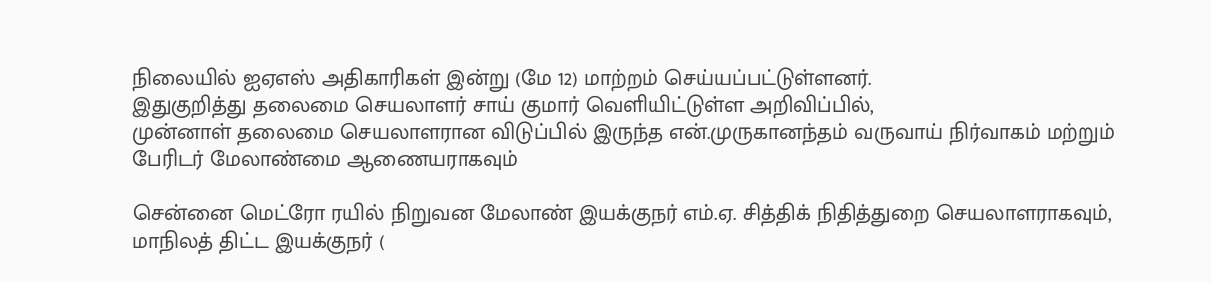நிலையில் ஐஏஎஸ் அதிகாரிகள் இன்று (மே 12) மாற்றம் செய்யப்பட்டுள்ளனர்.
இதுகுறித்து தலைமை செயலாளர் சாய் குமார் வெளியிட்டுள்ள அறிவிப்பில்,
முன்னாள் தலைமை செயலாளரான விடுப்பில் இருந்த என்.முருகானந்தம் வருவாய் நிர்வாகம் மற்றும் பேரிடர் மேலாண்மை ஆணையராகவும்

சென்னை மெட்ரோ ரயில் நிறுவன மேலாண் இயக்குநர் எம்.ஏ. சித்திக் நிதித்துறை செயலாளராகவும்,
மாநிலத் திட்ட இயக்குநர் (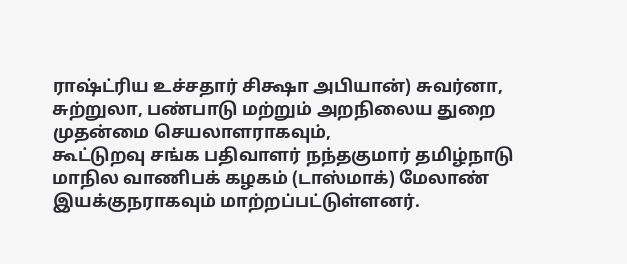ராஷ்ட்ரிய உச்சதார் சிக்ஷா அபியான்) சுவர்னா, சுற்றுலா, பண்பாடு மற்றும் அறநிலைய துறை முதன்மை செயலாளராகவும்,
கூட்டுறவு சங்க பதிவாளர் நந்தகுமார் தமிழ்நாடு மாநில வாணிபக் கழகம் (டாஸ்மாக்) மேலாண் இயக்குநராகவும் மாற்றப்பட்டுள்ளனர்.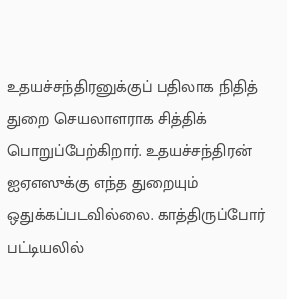உதயச்சந்திரனுக்குப் பதிலாக நிதித் துறை செயலாளராக சித்திக் பொறுப்பேற்கிறார். உதயச்சந்திரன் ஐஏஎஸுக்கு எந்த துறையும் ஒதுக்கப்படவில்லை. காத்திருப்போர் பட்டியலில்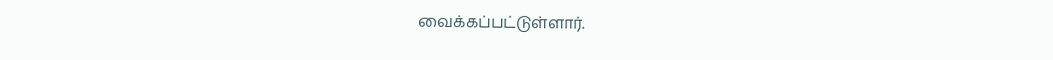வைக்கப்பட்டுள்ளார்.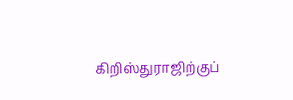கிறிஸ்துராஜிற்குப்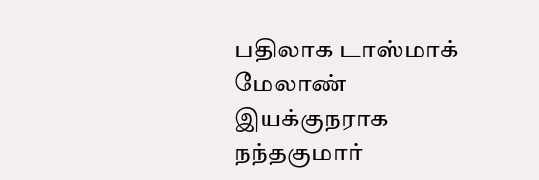பதிலாக டாஸ்மாக் மேலாண் இயக்குநராக நந்தகுமார்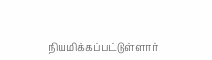நியமிக்கப்பட்டுள்ளார்